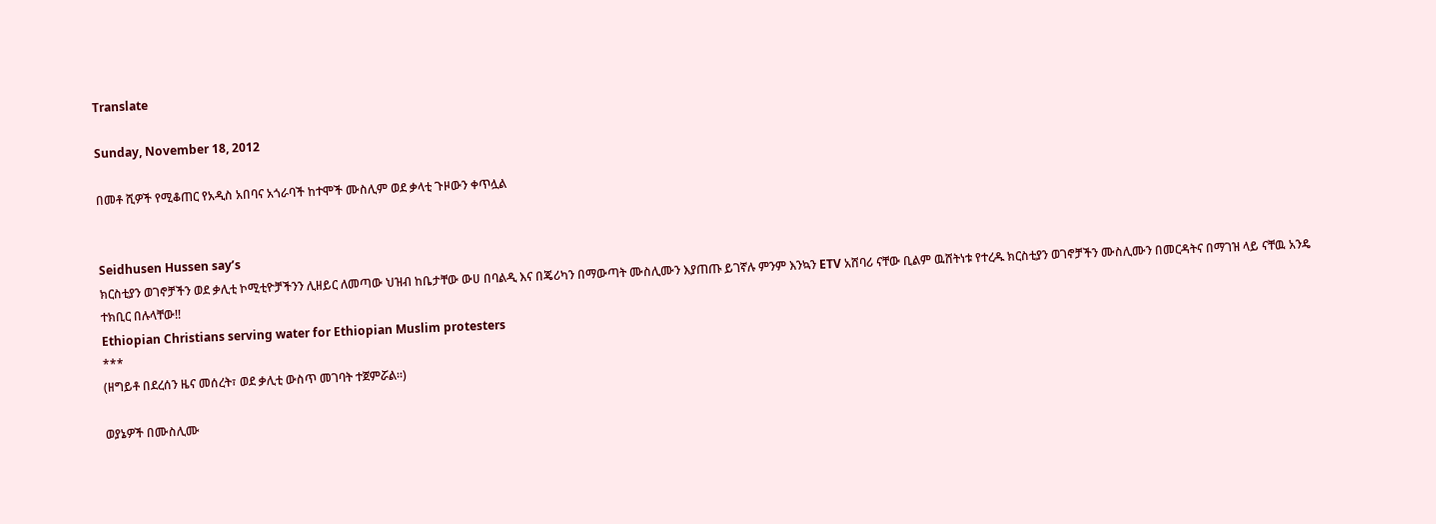Translate

Sunday, November 18, 2012

በመቶ ሺዎች የሚቆጠር የአዲስ አበባና አጎራባች ከተሞች ሙስሊም ወደ ቃላቲ ጉዞውን ቀጥሏል


Seidhusen Hussen say’s
ክርስቲያን ወገኖቻችን ወደ ቃሊቲ ኮሚቲዮቻችንን ሊዘይር ለመጣው ህዝብ ከቤታቸው ውሀ በባልዲ እና በጄሪካን በማውጣት ሙስሊሙን እያጠጡ ይገኛሉ ምንም እንኳን ETV አሸባሪ ናቸው ቢልም ዉሸትነቱ የተረዱ ክርስቲያን ወገኖቻችን ሙስሊሙን በመርዳትና በማገዝ ላይ ናቸዉ አንዴ ተክቢር በሉላቸው!!
Ethiopian Christians serving water for Ethiopian Muslim protesters
***
(ዘግይቶ በደረሰን ዜና መሰረት፣ ወደ ቃሊቲ ውስጥ መገባት ተጀምሯል፡፡)

ወያኔዎች በሙስሊሙ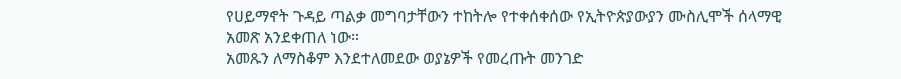የሀይማኖት ጉዳይ ጣልቃ መግባታቸውን ተከትሎ የተቀሰቀሰው የኢትዮጵያውያን ሙስሊሞች ሰላማዊ አመጽ አንደቀጠለ ነው።
አመጹን ለማስቆም እንደተለመደው ወያኔዎች የመረጡት መንገድ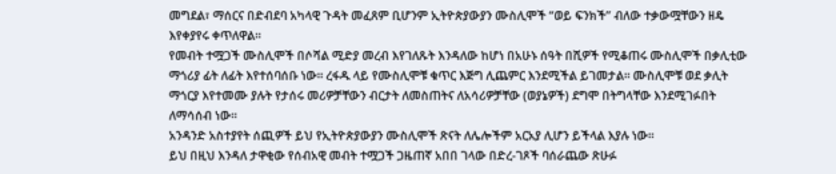መግደል፣ ማሰርና በድብደባ አካላዊ ጉዳት መፈጸም ቢሆንም ኢትዮጵያውያን ሙስሊሞች “ወይ ፍንክች” ብለው ተቃውሟቸውን ዘዴ እየቀያየሩ ቀጥለዋል።
የመብት ተሟጋች ሙስሊሞች በሶሻል ሚድያ መረብ እየገለጹት እንዳለው ከሆነ በአሁኑ ሰዓት በሺዎች የሚቆጠሩ ሙስሊሞች በቃሊቲው ማጎሪያ ፊት ለፊት እየተሰባሰቡ ነው። ረፋዱ ላይ የሙስሊሞቹ ቁጥር እጅግ ሊጨምር እንደሚችል ይገመታል። ሙስሊሞቹ ወደ ቃሊት ማጎርያ እየተመሙ ያሉት የታሰሩ መሪዎቻቸውን ብርታት ለመስጠትና ለአሳሪዎቻቸው (ወያኔዎች) ደግሞ በትግላቸው እንደሚገፉበት ለማሳሰብ ነው።
አንዳንድ አስተያየት ሰጪዎች ይህ የኢትዮጵያውያን ሙስሊሞች ጽናት ለሌሎችም አርአያ ሊሆን ይችላል እያሉ ነው።
ይህ በዚህ እንዳለ ታዋቂው የሰብአዊ መብት ተሟጋች ጋዜጠኛ አበበ ገላው በድረ-ገጾች ባሰራጨው ጽሁፉ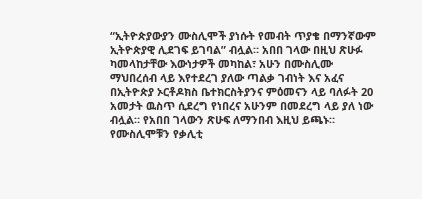“ኢትዮጵያውያን ሙስሊሞች ያነሱት የመብት ጥያቄ በማንኛውም ኢትዮጵያዊ ሊደገፍ ይገባል” ብሏል። አበበ ገላው በዚህ ጽሁፉ ካመላከታቸው እውነታዎች መካከል፣ አሁን በሙስሊሙ ማህበረሰብ ላይ እየተደረገ ያለው ጣልቃ ገብነት እና አፈና በኢትዮጵያ ኦርቶዶክስ ቤተክርስትያንና ምዕመናን ላይ ባለፉት 20 አመታት ዉስጥ ሲደረግ የነበረና አሁንም በመደረግ ላይ ያለ ነው ብሏል። የአበበ ገላውን ጽሁፍ ለማንበብ እዚህ ይጫኑ።
የሙስሊሞቹን የቃሊቲ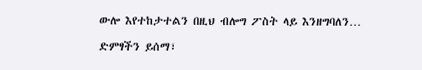ውሎ እየተከታተልን በዚህ ብሎግ ፖስት ላይ እንዘግባለን…

ድምፃችን ይሰማ፣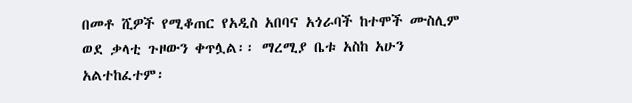በመቶ ሺዎች የሚቆጠር የአዲስ አበባና አጎራባች ከተሞች ሙስሊም ወደ ቃላቲ ጉዞውን ቀጥሏል፡፡ ማረሚያ ቤቱ አስከ አሁን አልተከፈተም፡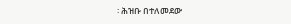፡ ሕዝቡ በተለመደው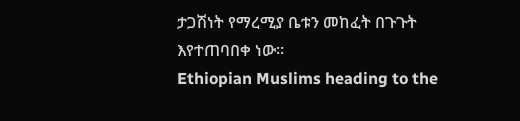ታጋሽነት የማረሚያ ቤቱን መከፈት በጉጉት እየተጠባበቀ ነው፡፡
Ethiopian Muslims heading to the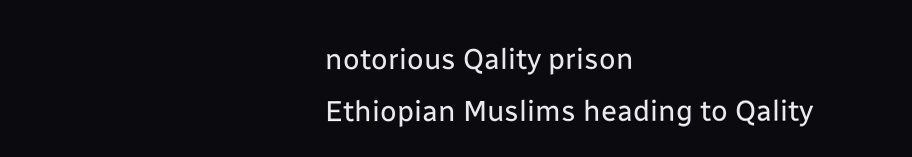notorious Qality prison
Ethiopian Muslims heading to Qality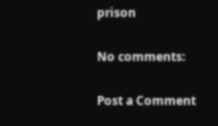prison

No comments:

Post a Comment